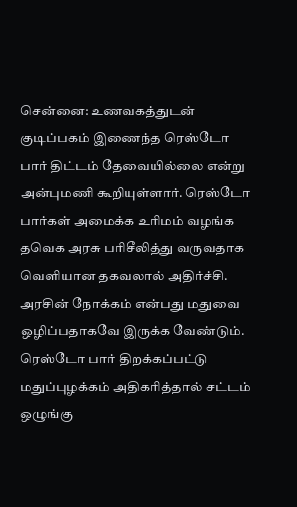சென்னை: உணவகத்துடன் குடிப்பகம் இணைந்த ரெஸ்டோ பார் திட்டம் தேவையில்லை என்று அன்புமணி கூறியுள்ளார். ரெஸ்டோ பார்கள் அமைக்க உரிமம் வழங்க தவெக அரசு பரிசீலித்து வருவதாக வெளியான தகவலால் அதிர்ச்சி. அரசின் நோக்கம் என்பது மதுவை ஒழிப்பதாகவே இருக்க வேண்டும். ரெஸ்டோ பார் திறக்கப்பட்டு மதுப்புழக்கம் அதிகரித்தால் சட்டம் ஒழுங்கு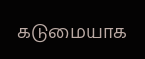கடுமையாக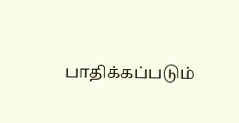பாதிக்கப்படும்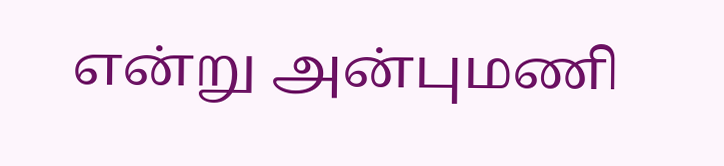என்று அன்புமணி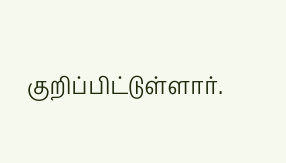குறிப்பிட்டுள்ளார்.